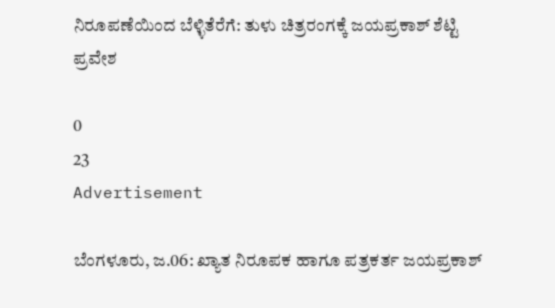ನಿರೂಪಣೆಯಿಂದ ಬೆಳ್ಳಿತೆರೆಗೆ: ತುಳು ಚಿತ್ರರಂಗಕ್ಕೆ ಜಯಪ್ರಕಾಶ್ ಶೆಟ್ಟಿ ಪ್ರವೇಶ

0
23
Advertisement

ಬೆಂಗಳೂರು, ಜ.06: ಖ್ಯಾತ ನಿರೂಪಕ ಹಾಗೂ ಪತ್ರಕರ್ತ ಜಯಪ್ರಕಾಶ್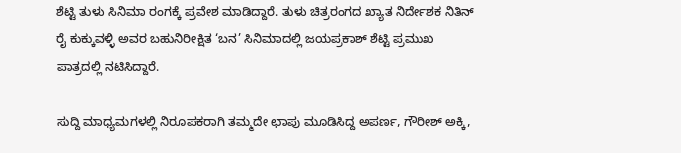ಶೆಟ್ಟಿ ತುಳು ಸಿನಿಮಾ ರಂಗಕ್ಕೆ ಪ್ರವೇಶ ಮಾಡಿದ್ದಾರೆ. ತುಳು ಚಿತ್ರರಂಗದ ಖ್ಯಾತ ನಿರ್ದೇಶಕ ನಿತಿನ್ ರೈ ಕುಕ್ಕುವಳ್ಳಿ ಅವರ ಬಹುನಿರೀಕ್ಷಿತ ‘ಬನ’ ಸಿನಿಮಾದಲ್ಲಿ ಜಯಪ್ರಕಾಶ್ ಶೆಟ್ಟಿ ಪ್ರಮುಖ ಪಾತ್ರದಲ್ಲಿ ನಟಿಸಿದ್ದಾರೆ.

ಸುದ್ದಿ ಮಾಧ್ಯಮಗಳಲ್ಲಿ ನಿರೂಪಕರಾಗಿ ತಮ್ಮದೇ ಛಾಪು ಮೂಡಿಸಿದ್ದ ಅಪರ್ಣ, ಗೌರೀಶ್ ಅಕ್ಕಿ,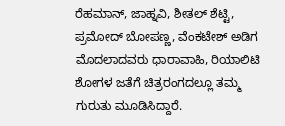ರೆಹಮಾನ್, ಜಾಹ್ನವಿ, ಶೀತಲ್ ಶೆಟ್ಟಿ, ಪ್ರಮೋದ್ ಬೋಪಣ್ಣ, ವೆಂಕಟೇಶ್ ಅಡಿಗ ಮೊದಲಾದವರು ಧಾರಾವಾಹಿ, ರಿಯಾಲಿಟಿ ಶೋಗಳ ಜತೆಗೆ ಚಿತ್ರರಂಗದಲ್ಲೂ ತಮ್ಮ ಗುರುತು ಮೂಡಿಸಿದ್ದಾರೆ.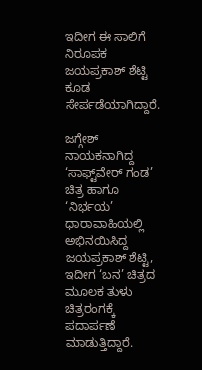ಇದೀಗ ಈ ಸಾಲಿಗೆ ನಿರೂಪಕ ಜಯಪ್ರಕಾಶ್ ಶೆಟ್ಟಿ ಕೂಡ ಸೇರ್ಪಡೆಯಾಗಿದ್ದಾರೆ.

ಜಗ್ಗೇಶ್ ನಾಯಕನಾಗಿದ್ದ ‘ಸಾಫ್ಟ್‌ವೇರ್ ಗಂಡ’ ಚಿತ್ರ ಹಾಗೂ ‘ನಿರ್ಭಯ’ ಧಾರಾವಾಹಿಯಲ್ಲಿ ಅಭಿನಯಿಸಿದ್ದ ಜಯಪ್ರಕಾಶ್ ಶೆಟ್ಟಿ, ಇದೀಗ ‘ಬನ’ ಚಿತ್ರದ ಮೂಲಕ ತುಳು ಚಿತ್ರರಂಗಕ್ಕೆ ಪದಾರ್ಪಣೆ ಮಾಡುತ್ತಿದ್ದಾರೆ.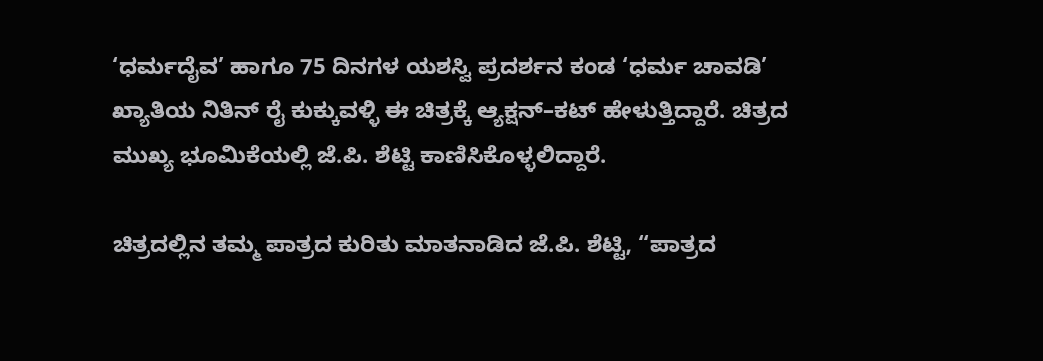‘ಧರ್ಮದೈವ’ ಹಾಗೂ 75 ದಿನಗಳ ಯಶಸ್ವಿ ಪ್ರದರ್ಶನ ಕಂಡ ‘ಧರ್ಮ ಚಾವಡಿ’ ಖ್ಯಾತಿಯ ನಿತಿನ್ ರೈ ಕುಕ್ಕುವಳ್ಳಿ ಈ ಚಿತ್ರಕ್ಕೆ ಆ್ಯಕ್ಷನ್–ಕಟ್ ಹೇಳುತ್ತಿದ್ದಾರೆ. ಚಿತ್ರದ ಮುಖ್ಯ ಭೂಮಿಕೆಯಲ್ಲಿ ಜೆ.ಪಿ. ಶೆಟ್ಟಿ ಕಾಣಿಸಿಕೊಳ್ಳಲಿದ್ದಾರೆ.

ಚಿತ್ರದಲ್ಲಿನ ತಮ್ಮ ಪಾತ್ರದ ಕುರಿತು ಮಾತನಾಡಿದ ಜೆ.ಪಿ. ಶೆಟ್ಟಿ, “ಪಾತ್ರದ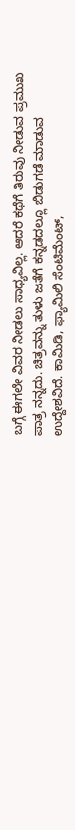ಬಗ್ಗೆ ಈಗಲೇ ವಿವರ ನೀಡಲು ಸಾಧ್ಯವಿಲ್ಲ. ಆದರೆ ಕಥೆಗೆ ತಿರುವು ನೀಡುವ ಪ್ರಮುಖ ಪಾತ್ರ ನನ್ನದು. ಚಿತ್ರವನ್ನು ತುಳು ಜತೆಗೆ ಕನ್ನಡದಲ್ಲೂ ಬಿಡುಗಡೆ ಮಾಡುವ ಉದ್ದೇಶವಿದೆ. ಕಾಮಿಡಿ, ಫ್ಯಾಮಿಲಿ ಸೆಂಟಿಮೆಂಟ್,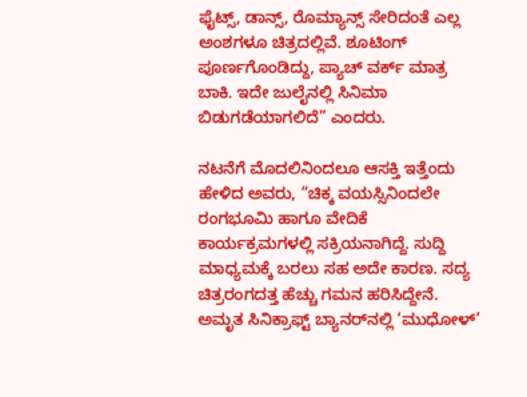ಫೈಟ್ಸ್, ಡಾನ್ಸ್, ರೊಮ್ಯಾನ್ಸ್ ಸೇರಿದಂತೆ ಎಲ್ಲ ಅಂಶಗಳೂ ಚಿತ್ರದಲ್ಲಿವೆ. ಶೂಟಿಂಗ್ ಪೂರ್ಣಗೊಂಡಿದ್ದು, ಪ್ಯಾಚ್ ವರ್ಕ್ ಮಾತ್ರ ಬಾಕಿ. ಇದೇ ಜುಲೈನಲ್ಲಿ ಸಿನಿಮಾ ಬಿಡುಗಡೆಯಾಗಲಿದೆ” ಎಂದರು.

ನಟನೆಗೆ ಮೊದಲಿನಿಂದಲೂ ಆಸಕ್ತಿ ಇತ್ತೆಂದು ಹೇಳಿದ ಅವರು, “ಚಿಕ್ಕ ವಯಸ್ಸಿನಿಂದಲೇ ರಂಗಭೂಮಿ ಹಾಗೂ ವೇದಿಕೆ ಕಾರ್ಯಕ್ರಮಗಳಲ್ಲಿ ಸಕ್ರಿಯನಾಗಿದ್ದೆ. ಸುದ್ದಿ ಮಾಧ್ಯಮಕ್ಕೆ ಬರಲು ಸಹ ಅದೇ ಕಾರಣ. ಸದ್ಯ ಚಿತ್ರರಂಗದತ್ತ ಹೆಚ್ಚು ಗಮನ ಹರಿಸಿದ್ದೇನೆ. ಅಮೃತ ಸಿನಿಕ್ರಾಫ್ಟ್ ಬ್ಯಾನರ್‌ನಲ್ಲಿ ‘ಮುಧೋಳ್’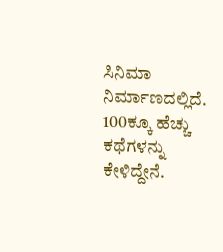ಸಿನಿಮಾ ನಿರ್ಮಾಣದಲ್ಲಿದೆ. 100ಕ್ಕೂ ಹೆಚ್ಚು ಕಥೆಗಳನ್ನು ಕೇಳಿದ್ದೇನೆ.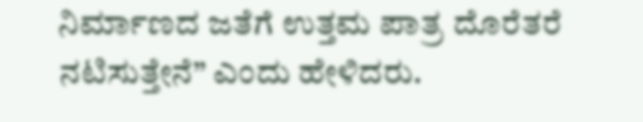ನಿರ್ಮಾಣದ ಜತೆಗೆ ಉತ್ತಮ ಪಾತ್ರ ದೊರೆತರೆ ನಟಿಸುತ್ತೇನೆ” ಎಂದು ಹೇಳಿದರು.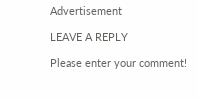Advertisement

LEAVE A REPLY

Please enter your comment!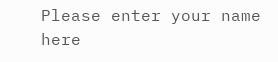Please enter your name here